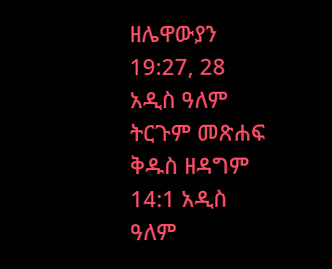ዘሌዋውያን 19:27, 28 አዲስ ዓለም ትርጉም መጽሐፍ ቅዱስ ዘዳግም 14:1 አዲስ ዓለም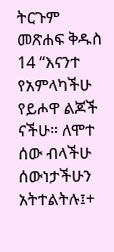ትርጉም መጽሐፍ ቅዱስ 14 “እናንተ የአምላካችሁ የይሖዋ ልጆች ናችሁ። ለሞተ ሰው ብላችሁ ሰውነታችሁን አትተልትሉ፤+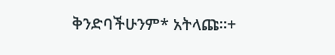ቅንድባችሁንም* አትላጩ።+